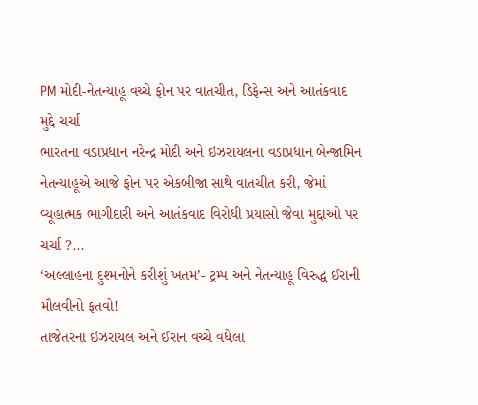PM મોદી-નેતન્યાહૂ વચ્ચે ફોન પર વાતચીત, ડિફેન્સ અને આતંકવાદ મુદ્દે ચર્ચા
ભારતના વડાપ્રધાન નરેન્દ્ર મોદી અને ઇઝરાયલના વડાપ્રધાન બેન્જામિન નેતન્યાહૂએ આજે ફોન પર એકબીજા સાથે વાતચીત કરી, જેમાં વ્યૂહાત્મક ભાગીદારી અને આતંકવાદ વિરોધી પ્રયાસો જેવા મુદ્દાઓ પર ચર્ચા ?...
‘અલ્લાહના દુશ્મનોને કરીશું ખતમ’- ટ્રમ્પ અને નેતન્યાહૂ વિરુદ્ધ ઈરાની મૌલવીનો ફતવો!
તાજેતરના ઇઝરાયલ અને ઈરાન વચ્ચે વધેલા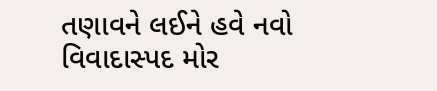તણાવને લઈને હવે નવો વિવાદાસ્પદ મોર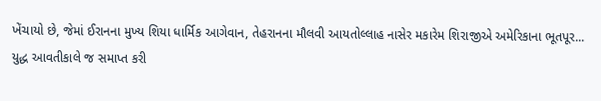ખેંચાયો છે, જેમાં ઈરાનના મુખ્ય શિયા ધાર્મિક આગેવાન, તેહરાનના મૌલવી આયતોલ્લાહ નાસેર મકારેમ શિરાજીએ અમેરિકાના ભૂતપૂર...
યુદ્ધ આવતીકાલે જ સમાપ્ત કરી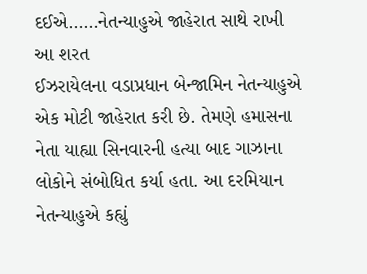દઈએ……નેતન્યાહુએ જાહેરાત સાથે રાખી આ શરત
ઈઝરાયેલના વડાપ્રધાન બેન્જામિન નેતન્યાહુએ એક મોટી જાહેરાત કરી છે. તેમણે હમાસના નેતા યાહ્યા સિનવારની હત્યા બાદ ગાઝાના લોકોને સંબોધિત કર્યા હતા. આ દરમિયાન નેતન્યાહુએ કહ્યું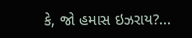કે, જો હમાસ ઇઝરાય?...